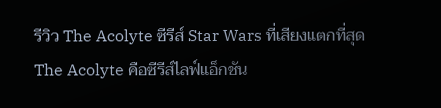รีวิว The Acolyte ซีรีส์ Star Wars ที่เสียงแตกที่สุด
The Acolyte คือซีรีส์ไลฟ์แอ็กชัน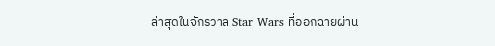ล่าสุดในจักรวาล Star Wars ที่ออกฉายผ่าน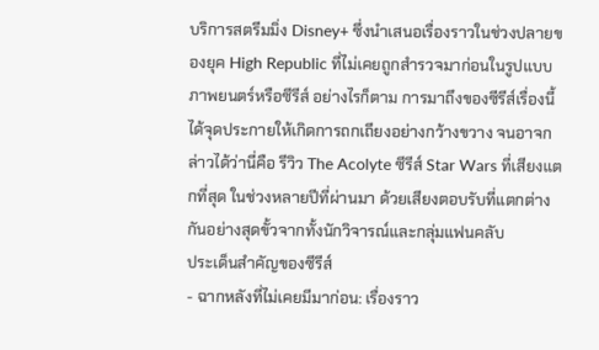บริการสตรีมมิ่ง Disney+ ซึ่งนำเสนอเรื่องราวในช่วงปลายของยุค High Republic ที่ไม่เคยถูกสำรวจมาก่อนในรูปแบบภาพยนตร์หรือซีรีส์ อย่างไรก็ตาม การมาถึงของซีรีส์เรื่องนี้ได้จุดประกายให้เกิดการถกเถียงอย่างกว้างขวาง จนอาจกล่าวได้ว่านี่คือ รีวิว The Acolyte ซีรีส์ Star Wars ที่เสียงแตกที่สุด ในช่วงหลายปีที่ผ่านมา ด้วยเสียงตอบรับที่แตกต่างกันอย่างสุดขั้วจากทั้งนักวิจารณ์และกลุ่มแฟนคลับ
ประเด็นสำคัญของซีรีส์
- ฉากหลังที่ไม่เคยมีมาก่อน: เรื่องราว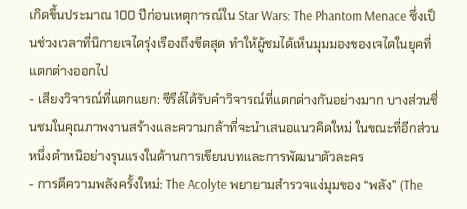เกิดขึ้นประมาณ 100 ปีก่อนเหตุการณ์ใน Star Wars: The Phantom Menace ซึ่งเป็นช่วงเวลาที่นิกายเจไดรุ่งเรืองถึงขีดสุด ทำให้ผู้ชมได้เห็นมุมมองของเจไดในยุคที่แตกต่างออกไป
- เสียงวิจารณ์ที่แตกแยก: ซีรีส์ได้รับคำวิจารณ์ที่แตกต่างกันอย่างมาก บางส่วนชื่นชมในคุณภาพงานสร้างและความกล้าที่จะนำเสนอแนวคิดใหม่ ในขณะที่อีกส่วนหนึ่งตำหนิอย่างรุนแรงในด้านการเขียนบทและการพัฒนาตัวละคร
- การตีความพลังครั้งใหม่: The Acolyte พยายามสำรวจแง่มุมของ “พลัง” (The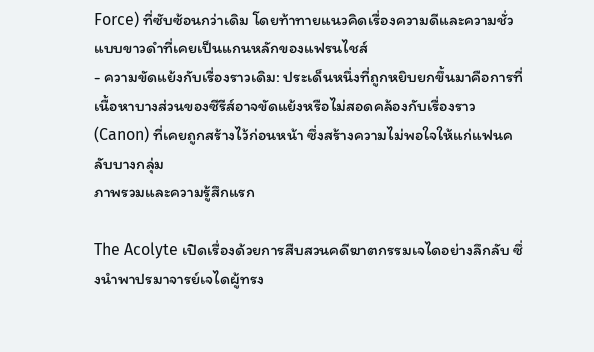Force) ที่ซับซ้อนกว่าเดิม โดยท้าทายแนวคิดเรื่องความดีและความชั่วแบบขาวดำที่เคยเป็นแกนหลักของแฟรนไชส์
- ความขัดแย้งกับเรื่องราวเดิม: ประเด็นหนึ่งที่ถูกหยิบยกขึ้นมาคือการที่เนื้อหาบางส่วนของซีรีส์อาจขัดแย้งหรือไม่สอดคล้องกับเรื่องราว (Canon) ที่เคยถูกสร้างไว้ก่อนหน้า ซึ่งสร้างความไม่พอใจให้แก่แฟนคลับบางกลุ่ม
ภาพรวมและความรู้สึกแรก

The Acolyte เปิดเรื่องด้วยการสืบสวนคดีฆาตกรรมเจไดอย่างลึกลับ ซึ่งนำพาปรมาจารย์เจไดผู้ทรง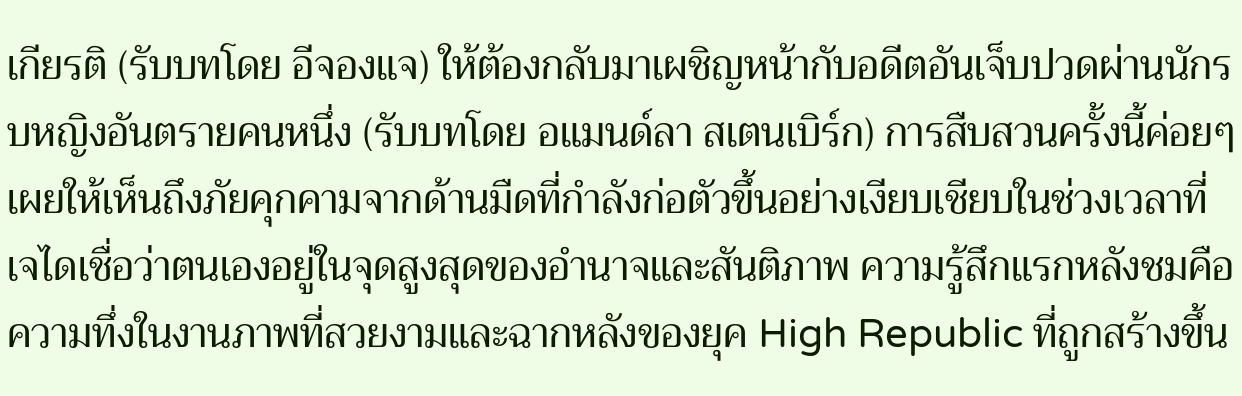เกียรติ (รับบทโดย อีจองแจ) ให้ต้องกลับมาเผชิญหน้ากับอดีตอันเจ็บปวดผ่านนักรบหญิงอันตรายคนหนึ่ง (รับบทโดย อแมนด์ลา สเตนเบิร์ก) การสืบสวนครั้งนี้ค่อยๆ เผยให้เห็นถึงภัยคุกคามจากด้านมืดที่กำลังก่อตัวขึ้นอย่างเงียบเชียบในช่วงเวลาที่เจไดเชื่อว่าตนเองอยู่ในจุดสูงสุดของอำนาจและสันติภาพ ความรู้สึกแรกหลังชมคือความทึ่งในงานภาพที่สวยงามและฉากหลังของยุค High Republic ที่ถูกสร้างขึ้น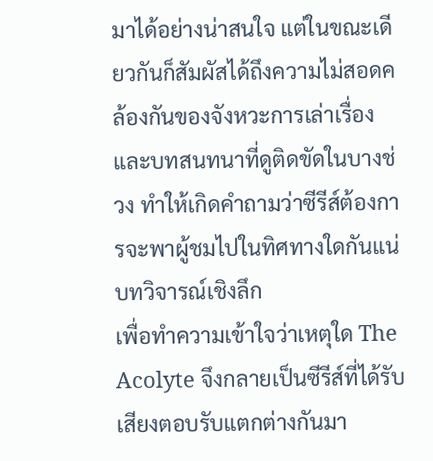มาได้อย่างน่าสนใจ แต่ในขณะเดียวกันก็สัมผัสได้ถึงความไม่สอดคล้องกันของจังหวะการเล่าเรื่องและบทสนทนาที่ดูติดขัดในบางช่วง ทำให้เกิดคำถามว่าซีรีส์ต้องการจะพาผู้ชมไปในทิศทางใดกันแน่
บทวิจารณ์เชิงลึก
เพื่อทำความเข้าใจว่าเหตุใด The Acolyte จึงกลายเป็นซีรีส์ที่ได้รับเสียงตอบรับแตกต่างกันมา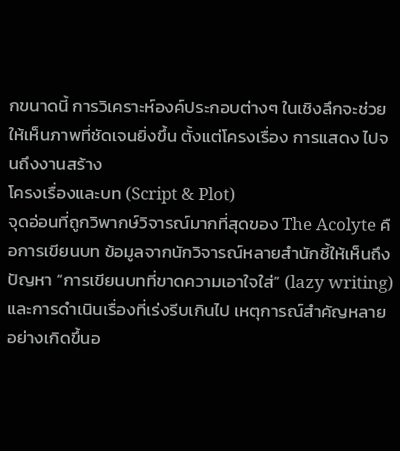กขนาดนี้ การวิเคราะห์องค์ประกอบต่างๆ ในเชิงลึกจะช่วยให้เห็นภาพที่ชัดเจนยิ่งขึ้น ตั้งแต่โครงเรื่อง การแสดง ไปจนถึงงานสร้าง
โครงเรื่องและบท (Script & Plot)
จุดอ่อนที่ถูกวิพากษ์วิจารณ์มากที่สุดของ The Acolyte คือการเขียนบท ข้อมูลจากนักวิจารณ์หลายสำนักชี้ให้เห็นถึงปัญหา “การเขียนบทที่ขาดความเอาใจใส่” (lazy writing) และการดำเนินเรื่องที่เร่งรีบเกินไป เหตุการณ์สำคัญหลายอย่างเกิดขึ้นอ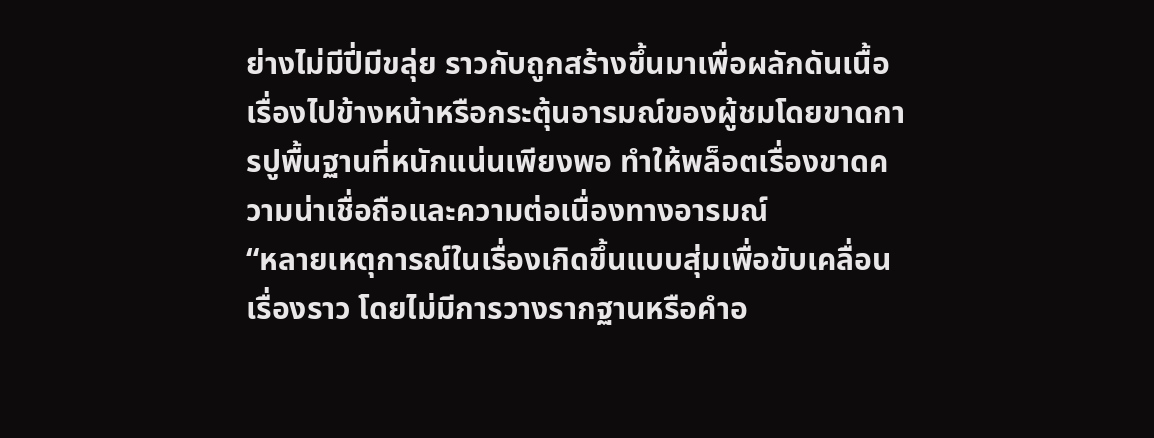ย่างไม่มีปี่มีขลุ่ย ราวกับถูกสร้างขึ้นมาเพื่อผลักดันเนื้อเรื่องไปข้างหน้าหรือกระตุ้นอารมณ์ของผู้ชมโดยขาดการปูพื้นฐานที่หนักแน่นเพียงพอ ทำให้พล็อตเรื่องขาดความน่าเชื่อถือและความต่อเนื่องทางอารมณ์
“หลายเหตุการณ์ในเรื่องเกิดขึ้นแบบสุ่มเพื่อขับเคลื่อนเรื่องราว โดยไม่มีการวางรากฐานหรือคำอ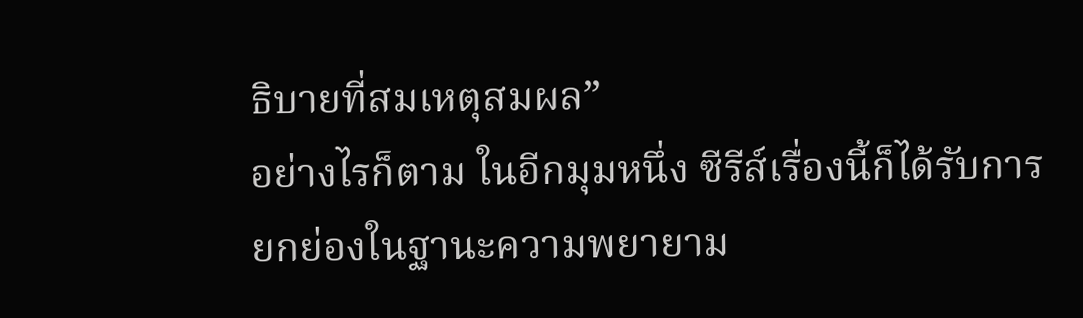ธิบายที่สมเหตุสมผล”
อย่างไรก็ตาม ในอีกมุมหนึ่ง ซีรีส์เรื่องนี้ก็ได้รับการยกย่องในฐานะความพยายาม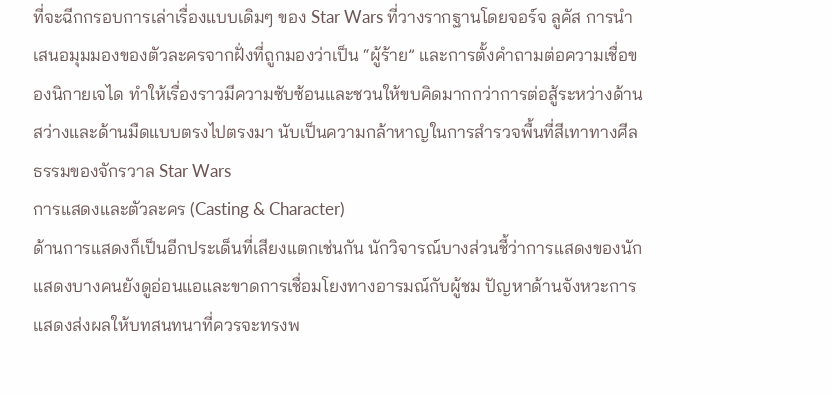ที่จะฉีกกรอบการเล่าเรื่องแบบเดิมๆ ของ Star Wars ที่วางรากฐานโดยจอร์จ ลูคัส การนำเสนอมุมมองของตัวละครจากฝั่งที่ถูกมองว่าเป็น “ผู้ร้าย” และการตั้งคำถามต่อความเชื่อของนิกายเจได ทำให้เรื่องราวมีความซับซ้อนและชวนให้ขบคิดมากกว่าการต่อสู้ระหว่างด้านสว่างและด้านมืดแบบตรงไปตรงมา นับเป็นความกล้าหาญในการสำรวจพื้นที่สีเทาทางศีลธรรมของจักรวาล Star Wars
การแสดงและตัวละคร (Casting & Character)
ด้านการแสดงก็เป็นอีกประเด็นที่เสียงแตกเช่นกัน นักวิจารณ์บางส่วนชี้ว่าการแสดงของนักแสดงบางคนยังดูอ่อนแอและขาดการเชื่อมโยงทางอารมณ์กับผู้ชม ปัญหาด้านจังหวะการแสดงส่งผลให้บทสนทนาที่ควรจะทรงพ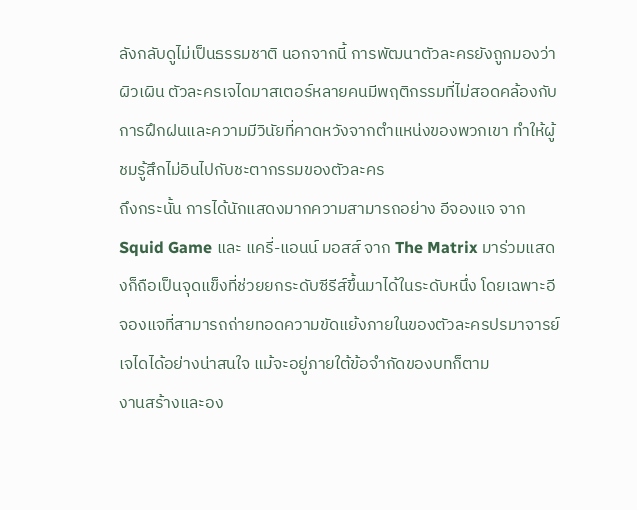ลังกลับดูไม่เป็นธรรมชาติ นอกจากนี้ การพัฒนาตัวละครยังถูกมองว่าผิวเผิน ตัวละครเจไดมาสเตอร์หลายคนมีพฤติกรรมที่ไม่สอดคล้องกับการฝึกฝนและความมีวินัยที่คาดหวังจากตำแหน่งของพวกเขา ทำให้ผู้ชมรู้สึกไม่อินไปกับชะตากรรมของตัวละคร
ถึงกระนั้น การได้นักแสดงมากความสามารถอย่าง อีจองแจ จาก Squid Game และ แครี่-แอนน์ มอสส์ จาก The Matrix มาร่วมแสดงก็ถือเป็นจุดแข็งที่ช่วยยกระดับซีรีส์ขึ้นมาได้ในระดับหนึ่ง โดยเฉพาะอีจองแจที่สามารถถ่ายทอดความขัดแย้งภายในของตัวละครปรมาจารย์เจไดได้อย่างน่าสนใจ แม้จะอยู่ภายใต้ข้อจำกัดของบทก็ตาม
งานสร้างและอง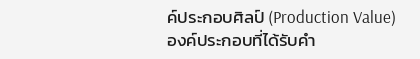ค์ประกอบศิลป์ (Production Value)
องค์ประกอบที่ได้รับคำ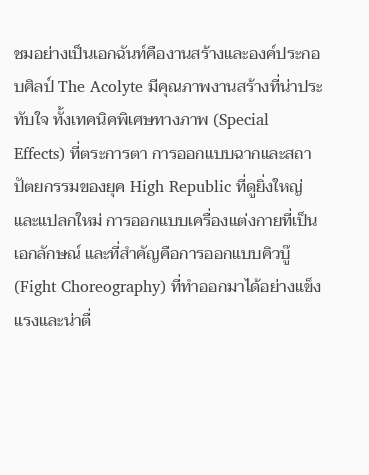ชมอย่างเป็นเอกฉันท์คืองานสร้างและองค์ประกอบศิลป์ The Acolyte มีคุณภาพงานสร้างที่น่าประทับใจ ทั้งเทคนิคพิเศษทางภาพ (Special Effects) ที่ตระการตา การออกแบบฉากและสถาปัตยกรรมของยุค High Republic ที่ดูยิ่งใหญ่และแปลกใหม่ การออกแบบเครื่องแต่งกายที่เป็นเอกลักษณ์ และที่สำคัญคือการออกแบบคิวบู๊ (Fight Choreography) ที่ทำออกมาได้อย่างแข็งแรงและน่าตื่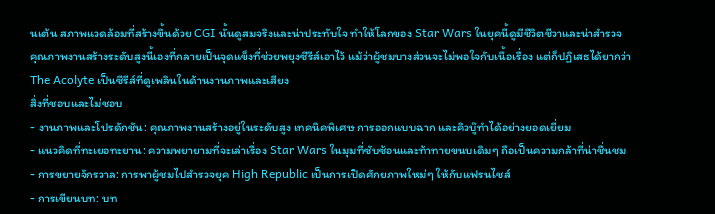นเต้น สภาพแวดล้อมที่สร้างขึ้นด้วย CGI นั้นดูสมจริงและน่าประทับใจ ทำให้โลกของ Star Wars ในยุคนี้ดูมีชีวิตชีวาและน่าสำรวจ
คุณภาพงานสร้างระดับสูงนี้เองที่กลายเป็นจุดแข็งที่ช่วยพยุงซีรีส์เอาไว้ แม้ว่าผู้ชมบางส่วนจะไม่พอใจกับเนื้อเรื่อง แต่ก็ปฏิเสธได้ยากว่า The Acolyte เป็นซีรีส์ที่ดูเพลินในด้านงานภาพและเสียง
สิ่งที่ชอบและไม่ชอบ
- งานภาพและโปรดักชัน: คุณภาพงานสร้างอยู่ในระดับสูง เทคนิคพิเศษ การออกแบบฉาก และคิวบู๊ทำได้อย่างยอดเยี่ยม
- แนวคิดที่ทะเยอทะยาน: ความพยายามที่จะเล่าเรื่อง Star Wars ในมุมที่ซับซ้อนและท้าทายขนบเดิมๆ ถือเป็นความกล้าที่น่าชื่นชม
- การขยายจักรวาล: การพาผู้ชมไปสำรวจยุค High Republic เป็นการเปิดศักยภาพใหม่ๆ ให้กับแฟรนไชส์
- การเขียนบท: บท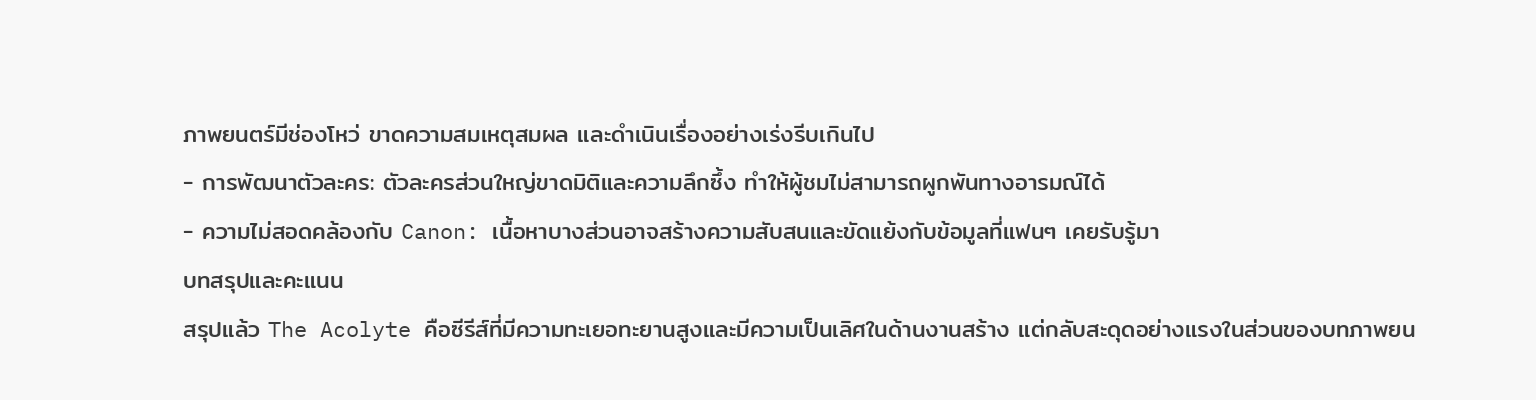ภาพยนตร์มีช่องโหว่ ขาดความสมเหตุสมผล และดำเนินเรื่องอย่างเร่งรีบเกินไป
- การพัฒนาตัวละคร: ตัวละครส่วนใหญ่ขาดมิติและความลึกซึ้ง ทำให้ผู้ชมไม่สามารถผูกพันทางอารมณ์ได้
- ความไม่สอดคล้องกับ Canon: เนื้อหาบางส่วนอาจสร้างความสับสนและขัดแย้งกับข้อมูลที่แฟนๆ เคยรับรู้มา
บทสรุปและคะแนน
สรุปแล้ว The Acolyte คือซีรีส์ที่มีความทะเยอทะยานสูงและมีความเป็นเลิศในด้านงานสร้าง แต่กลับสะดุดอย่างแรงในส่วนของบทภาพยน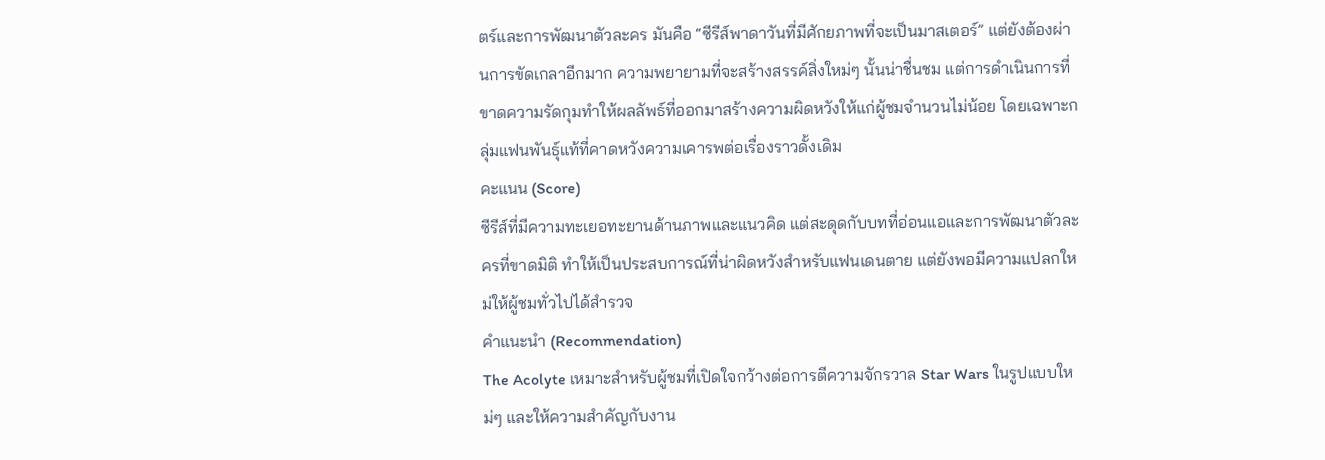ตร์และการพัฒนาตัวละคร มันคือ “ซีรีส์พาดาวันที่มีศักยภาพที่จะเป็นมาสเตอร์” แต่ยังต้องผ่านการขัดเกลาอีกมาก ความพยายามที่จะสร้างสรรค์สิ่งใหม่ๆ นั้นน่าชื่นชม แต่การดำเนินการที่ขาดความรัดกุมทำให้ผลลัพธ์ที่ออกมาสร้างความผิดหวังให้แก่ผู้ชมจำนวนไม่น้อย โดยเฉพาะกลุ่มแฟนพันธุ์แท้ที่คาดหวังความเคารพต่อเรื่องราวดั้งเดิม
คะแนน (Score)
ซีรีส์ที่มีความทะเยอทะยานด้านภาพและแนวคิด แต่สะดุดกับบทที่อ่อนแอและการพัฒนาตัวละครที่ขาดมิติ ทำให้เป็นประสบการณ์ที่น่าผิดหวังสำหรับแฟนเดนตาย แต่ยังพอมีความแปลกใหม่ให้ผู้ชมทั่วไปได้สำรวจ
คำแนะนำ (Recommendation)
The Acolyte เหมาะสำหรับผู้ชมที่เปิดใจกว้างต่อการตีความจักรวาล Star Wars ในรูปแบบใหม่ๆ และให้ความสำคัญกับงาน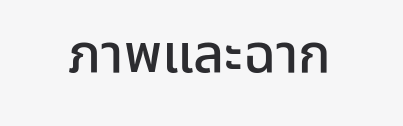ภาพและฉาก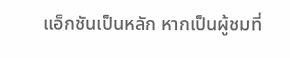แอ็กชันเป็นหลัก หากเป็นผู้ชมที่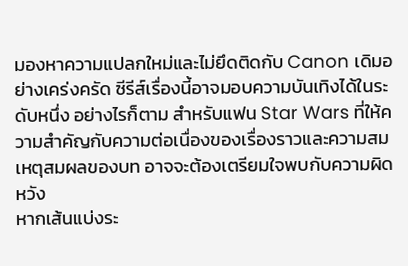มองหาความแปลกใหม่และไม่ยึดติดกับ Canon เดิมอย่างเคร่งครัด ซีรีส์เรื่องนี้อาจมอบความบันเทิงได้ในระดับหนึ่ง อย่างไรก็ตาม สำหรับแฟน Star Wars ที่ให้ความสำคัญกับความต่อเนื่องของเรื่องราวและความสมเหตุสมผลของบท อาจจะต้องเตรียมใจพบกับความผิดหวัง
หากเส้นแบ่งระ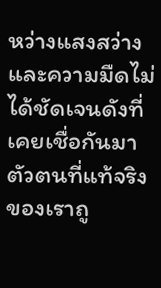หว่างแสงสว่างและความมืดไม่ได้ชัดเจนดังที่เคยเชื่อกันมา ตัวตนที่แท้จริงของเราถู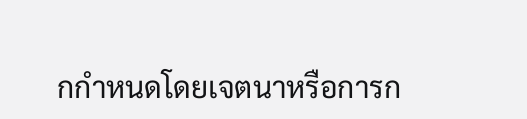กกำหนดโดยเจตนาหรือการก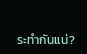ระทำกันแน่?